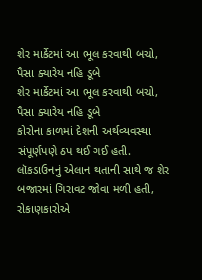શેર માર્કેટમાં આ ભૂલ કરવાથી બચો, પૈસા ક્યારેય નહિ ડૂબે
શેર માર્કેટમાં આ ભૂલ કરવાથી બચો, પૈસા ક્યારેય નહિ ડૂબે
કોરોના કાળમાં દેશની અર્થવ્યવસ્થા સંપૂર્ણપણે ઠપ થઈ ગઈ હતી. લૉકડાઉનનું એલાન થતાની સાથે જ શેર બજારમાં ગિરાવટ જોવા મળી હતી, રોકાણકારોએ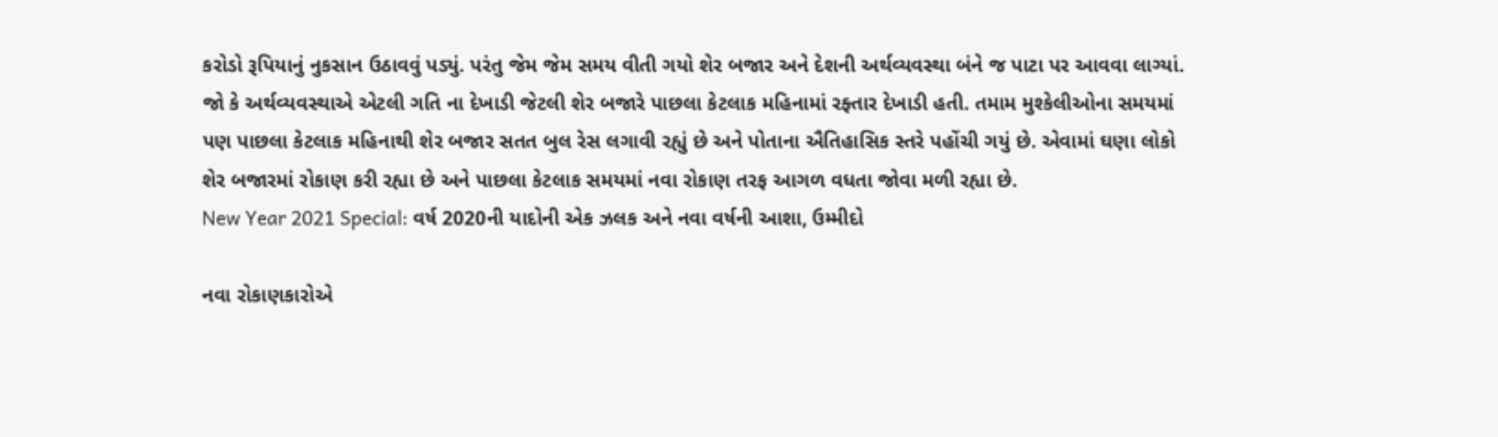કરોડો રૂપિયાનું નુકસાન ઉઠાવવું પડ્યું. પરંતુ જેમ જેમ સમય વીતી ગયો શેર બજાર અને દેશની અર્થવ્યવસ્થા બંને જ પાટા પર આવવા લાગ્યાં. જો કે અર્થવ્યવસ્થાએ એટલી ગતિ ના દેખાડી જેટલી શેર બજારે પાછલા કેટલાક મહિનામાં રફ્તાર દેખાડી હતી. તમામ મુશ્કેલીઓના સમયમાં પણ પાછલા કેટલાક મહિનાથી શેર બજાર સતત બુલ રેસ લગાવી રહ્યું છે અને પોતાના ઐતિહાસિક સ્તરે પહોંચી ગયું છે. એવામાં ઘણા લોકો શેર બજારમાં રોકાણ કરી રહ્યા છે અને પાછલા કેટલાક સમયમાં નવા રોકાણ તરફ આગળ વધતા જોવા મળી રહ્યા છે.
New Year 2021 Special: વર્ષ 2020ની યાદોની એક ઝલક અને નવા વર્ષની આશા, ઉમ્મીદો

નવા રોકાણકારોએ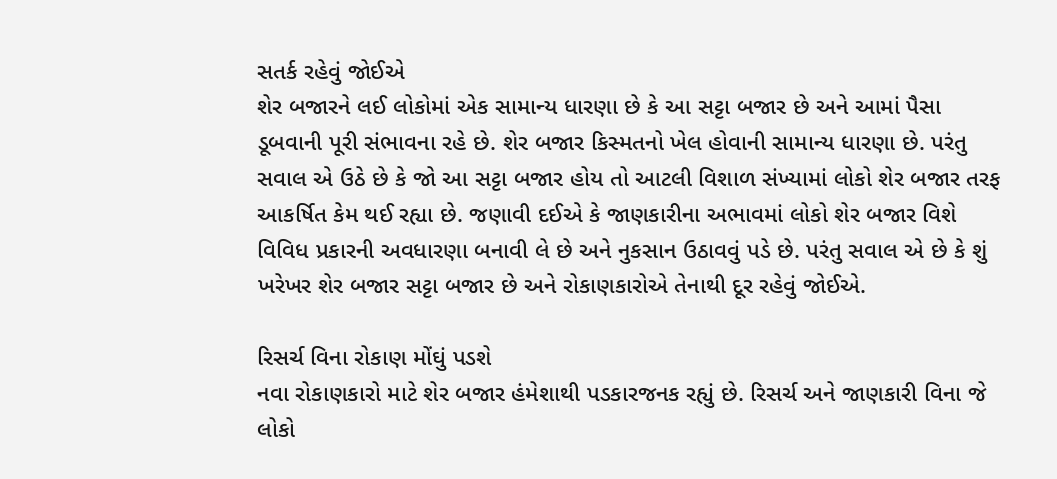સતર્ક રહેવું જોઈએ
શેર બજારને લઈ લોકોમાં એક સામાન્ય ધારણા છે કે આ સટ્ટા બજાર છે અને આમાં પૈસા ડૂબવાની પૂરી સંભાવના રહે છે. શેર બજાર કિસ્મતનો ખેલ હોવાની સામાન્ય ધારણા છે. પરંતુ સવાલ એ ઉઠે છે કે જો આ સટ્ટા બજાર હોય તો આટલી વિશાળ સંખ્યામાં લોકો શેર બજાર તરફ આકર્ષિત કેમ થઈ રહ્યા છે. જણાવી દઈએ કે જાણકારીના અભાવમાં લોકો શેર બજાર વિશે વિવિધ પ્રકારની અવધારણા બનાવી લે છે અને નુકસાન ઉઠાવવું પડે છે. પરંતુ સવાલ એ છે કે શું ખરેખર શેર બજાર સટ્ટા બજાર છે અને રોકાણકારોએ તેનાથી દૂર રહેવું જોઈએ.

રિસર્ચ વિના રોકાણ મોંઘું પડશે
નવા રોકાણકારો માટે શેર બજાર હંમેશાથી પડકારજનક રહ્યું છે. રિસર્ચ અને જાણકારી વિના જે લોકો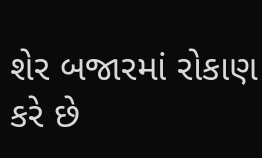શેર બજારમાં રોકાણ કરે છે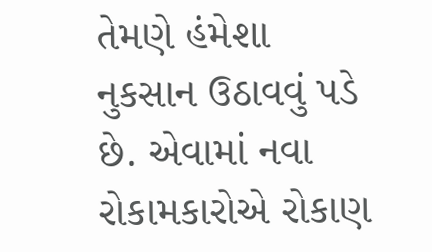તેમણે હંમેશા નુકસાન ઉઠાવવું પડે છે. એવામાં નવા રોકામકારોએ રોકાણ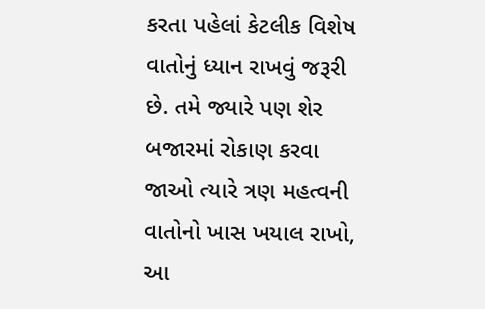કરતા પહેલાં કેટલીક વિશેષ વાતોનું ધ્યાન રાખવું જરૂરી છે. તમે જ્યારે પણ શેર બજારમાં રોકાણ કરવા જાઓ ત્યારે ત્રણ મહત્વની વાતોનો ખાસ ખયાલ રાખો, આ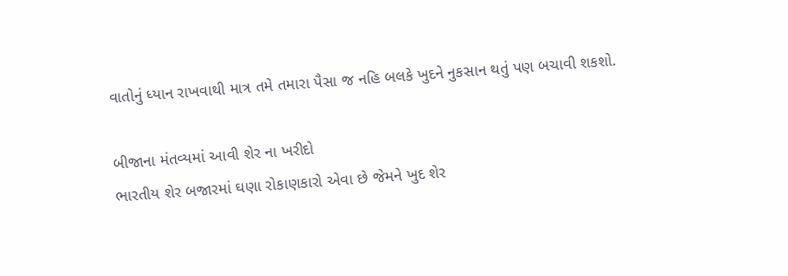વાતોનું ધ્યાન રાખવાથી માત્ર તમે તમારા પૈસા જ નહિ બલકે ખુદને નુકસાન થતું પણ બચાવી શકશો.

બીજાના મંતવ્યમાં આવી શેર ના ખરીદો
ભારતીય શેર બજારમાં ઘણા રોકાણકારો એવા છે જેમને ખુદ શેર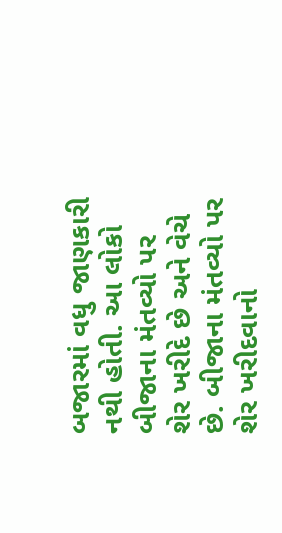બજારમાં વધુ જાણકારી નથી હોતી. આ લોકો બીજાના મંતવ્યો પર શેર ખરીદે છે અને વેચે છે. બીજાના મંતવ્યો પર શેર ખરીદવાનો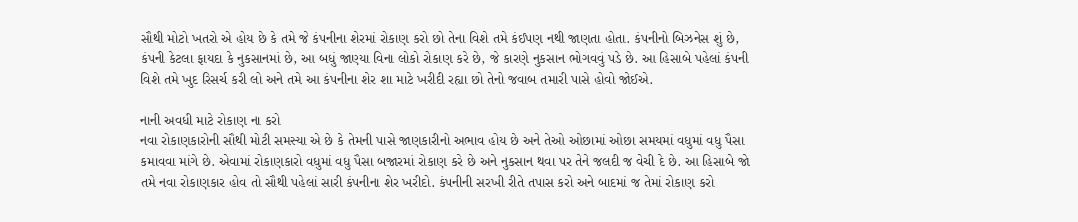સૌથી મોટો ખતરો એ હોય છે કે તમે જે કંપનીના શેરમાં રોકાણ કરો છો તેના વિશે તમે કંઈપણ નથી જાણતા હોતા. કંપનીનો બિઝનેસ શું છે, કંપની કેટલા ફાયદા કે નુકસાનમાં છે, આ બધું જાણ્યા વિના લોકો રોકાણ કરે છે, જે કારણે નુકસાન ભોગવવું પડે છે. આ હિસાબે પહેલાં કંપની વિશે તમે ખુદ રિસર્ચ કરી લો અને તમે આ કંપનીના શેર શા માટે ખરીદી રહ્યા છો તેનો જવાબ તમારી પાસે હોવો જોઈએ.

નાની અવધી માટે રોકાણ ના કરો
નવા રોકાણકારોની સૌથી મોટી સમસ્યા એ છે કે તેમની પાસે જાણકારીનો અભાવ હોય છે અને તેઓ ઓછામાં ઓછા સમયમાં વધુમાં વધુ પૈસા કમાવવા માંગે છે. એવામાં રોકાણકારો વધુમાં વધુ પૈસા બજારમાં રોકાણ કરે છે અને નુકસાન થવા પર તેને જલદી જ વેચી દે છે. આ હિસાબે જો તમે નવા રોકાણકાર હોવ તો સૌથી પહેલાં સારી કંપનીના શેર ખરીદો. કંપનીની સરખી રીતે તપાસ કરો અને બાદમાં જ તેમાં રોકાણ કરો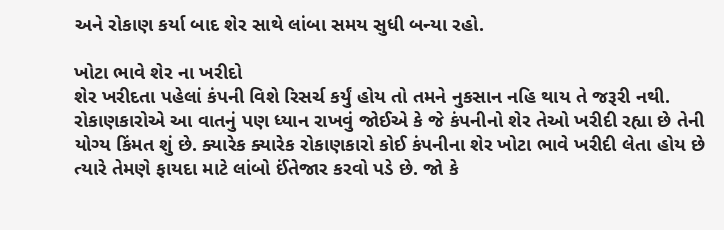અને રોકાણ કર્યા બાદ શેર સાથે લાંબા સમય સુધી બન્યા રહો.

ખોટા ભાવે શેર ના ખરીદો
શેર ખરીદતા પહેલાં કંપની વિશે રિસર્ચ કર્યું હોય તો તમને નુકસાન નહિ થાય તે જરૂરી નથી. રોકાણકારોએ આ વાતનું પણ ધ્યાન રાખવું જોઈએ કે જે કંપનીનો શેર તેઓ ખરીદી રહ્યા છે તેની યોગ્ય કિંમત શું છે. ક્યારેક ક્યારેક રોકાણકારો કોઈ કંપનીના શેર ખોટા ભાવે ખરીદી લેતા હોય છે ત્યારે તેમણે ફાયદા માટે લાંબો ઈંતેજાર કરવો પડે છે. જો કે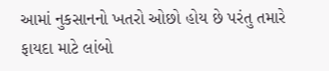આમાં નુકસાનનો ખતરો ઓછો હોય છે પરંતુ તમારે ફાયદા માટે લાંબો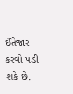ઈંતેજાર કરવો પડી શકે છે.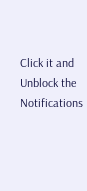Click it and Unblock the Notifications